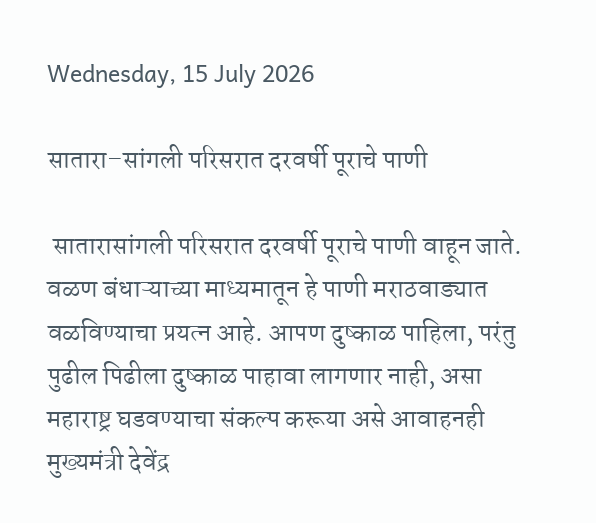Wednesday, 15 July 2026

सातारा–सांगली परिसरात दरवर्षी पूराचे पाणी

 सातारासांगली परिसरात दरवर्षी पूराचे पाणी वाहून जाते. वळण बंधाऱ्याच्या माध्यमातून हे पाणी मराठवाड्यात वळविण्याचा प्रयत्न आहे. आपण दुष्काळ पाहिला, परंतु पुढील पिढीला दुष्काळ पाहावा लागणार नाही, असा महाराष्ट्र घडवण्याचा संकल्प करूया असे आवाहनही  मुख्यमंत्री देवेंद्र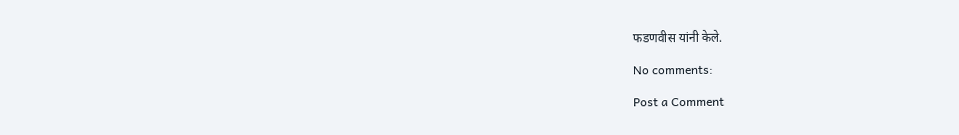फडणवीस यांनी केले.

No comments:

Post a Comment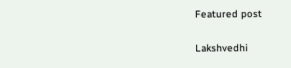Featured post

Lakshvedhi